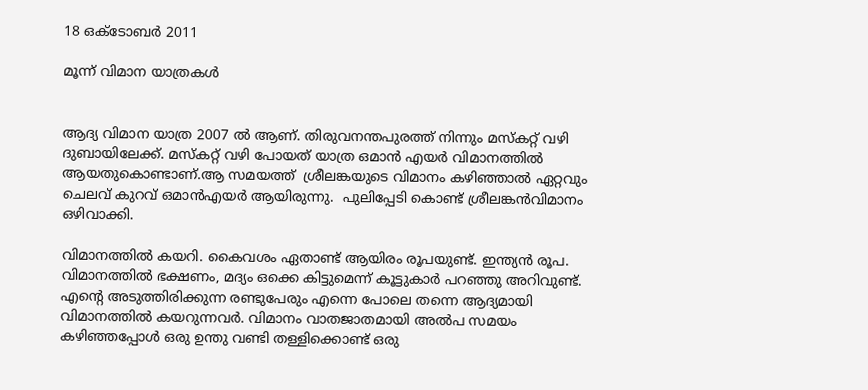18 ഒക്‌ടോബർ 2011

മൂന്ന് വിമാന യാത്രകള്‍


ആദ്യ വിമാന യാത്ര 2007 ല്‍ ആണ്. തിരുവനന്തപുരത്ത് നിന്നും മസ്കറ്റ്‌ വഴി ദുബായിലേക്ക്. മസ്കറ്റ്‌ വഴി പോയത് യാത്ര ഒമാന്‍ എയര്‍ വിമാനത്തില്‍ ആയതുകൊണ്ടാണ്.ആ സമയത്ത്  ശ്രീലങ്കയുടെ വിമാനം കഴിഞ്ഞാല്‍ ഏറ്റവും ചെലവ് കുറവ് ഒമാന്‍എയര്‍ ആയിരുന്നു.  പുലിപ്പേടി കൊണ്ട് ശ്രീലങ്കന്‍വിമാനം ഒഴിവാക്കി.

വിമാനത്തില്‍ കയറി. കൈവശം ഏതാണ്ട് ആയിരം രൂപയുണ്ട്. ഇന്ത്യന്‍ രൂപ. വിമാനത്തില്‍ ഭക്ഷണം, മദ്യം ഒക്കെ കിട്ടുമെന്ന് കൂട്ടുകാര്‍ പറഞ്ഞു അറിവുണ്ട്. എന്റെ അടുത്തിരിക്കുന്ന രണ്ടുപേരും എന്നെ പോലെ തന്നെ ആദ്യമായി വിമാനത്തില്‍ കയറുന്നവര്‍. വിമാനം വാതജാതമായി അല്‍പ സമയം കഴിഞ്ഞപ്പോള്‍ ഒരു ഉന്തു വണ്ടി തള്ളിക്കൊണ്ട് ഒരു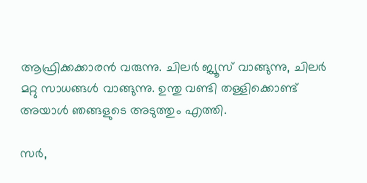ആഫ്രിക്കക്കാരന്‍ വരുന്നു. ചിലര്‍ ജ്യൂസ്‌ വാങ്ങുന്നു, ചിലര്‍ മറ്റു സാധങ്ങള്‍ വാങ്ങുന്നു. ഉന്തു വണ്ടി തള്ളിക്കൊണ്ട് അയാള്‍ ഞങ്ങളുടെ അടുത്തും എത്തി.

സര്‍,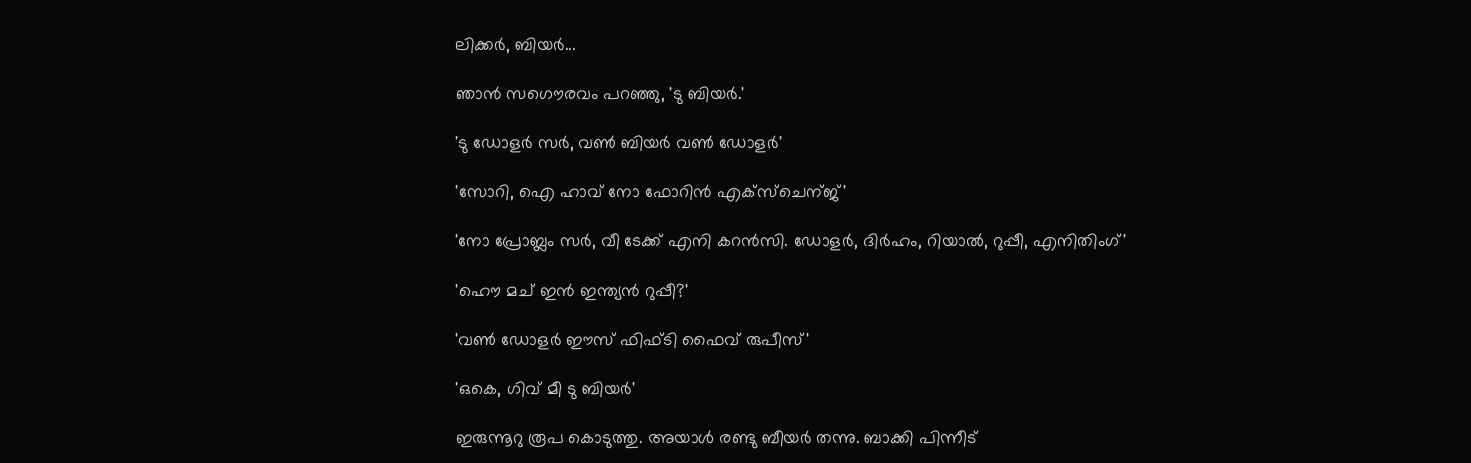ലിക്കര്‍, ബിയര്‍...

ഞാന്‍ സഗൌരവം പറഞ്ഞു, 'ടു ബിയര്‍.'

'ടു ഡോളര്‍ സര്‍, വണ്‍ ബിയര്‍ വണ്‍ ഡോളര്‍'

'സോറി, ഐ ഹാവ് നോ ഫോറിന്‍ എക്സ്ചെന്ജ്'

'നോ പ്രോബ്ലം സര്‍, വീ ടേക്ക് എനി കറന്‍സി. ഡോളര്‍, ദിര്‍ഹം, റിയാല്‍, റുപ്പീ, എനിതിംഗ്'

'ഹൌ മച് ഇന്‍ ഇന്ത്യന്‍ റുപ്പീ?'

'വണ്‍ ഡോളര്‍ ഈസ്‌ ഫിഫ്ടി ഫൈവ് രുപീസ്‌'

'ഒകെ, ഗിവ് മീ ടു ബിയര്‍'

ഇരുന്നൂറു രൂപ കൊടുത്തു. അയാള്‍ രണ്ടു ബീയര്‍ തന്നു. ബാക്കി പിന്നീട്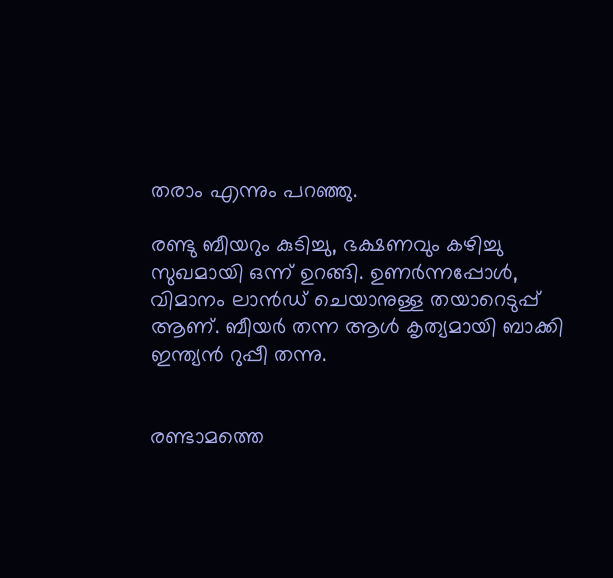തരാം എന്നും പറഞ്ഞു.

രണ്ടു ബീയറും കുടിച്ചു, ഭക്ഷണവും കഴിച്ചു സുഖമായി ഒന്ന് ഉറങ്ങി. ഉണര്‍ന്നപ്പോള്‍, വിമാനം ലാന്‍ഡ്‌ ചെയാനുള്ള തയാറെടുപ്പ് ആണ്. ബീയര്‍ തന്ന ആള്‍ കൃത്യമായി ബാക്കി ഇന്ത്യന്‍ റുപ്പീ തന്നു.


രണ്ടാമത്തെ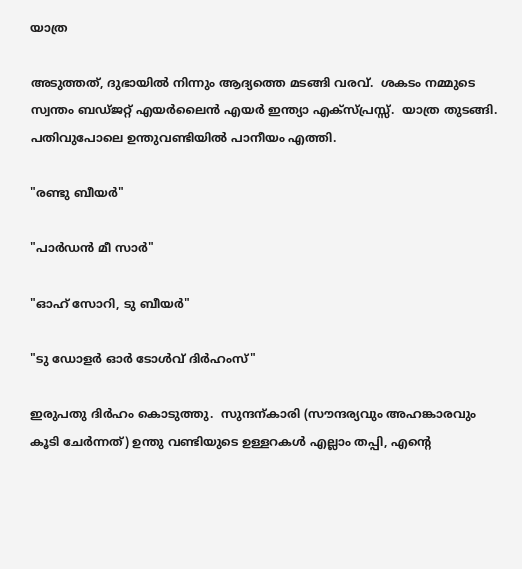യാത്ര

അടുത്തത്, ദുഭായില്‍ നിന്നും ആദ്യത്തെ മടങ്ങി വരവ്.  ശകടം നമ്മുടെ സ്വന്തം ബഡ്ജറ്റ്‌ എയര്‍ലൈന്‍ എയര്‍ ഇന്ത്യാ എക്സ്പ്രസ്സ്‌.  യാത്ര തുടങ്ങി. പതിവുപോലെ ഉന്തുവണ്ടിയില്‍ പാനീയം എത്തി.

"രണ്ടു ബീയര്‍"

"പാര്‍ഡന്‍ മീ സാര്‍"

"ഓഹ് സോറി, ടു ബീയര്‍"

"ടു ഡോളര്‍ ഓര്‍ ടോള്‍വ് ദിര്‍ഹംസ്"

ഇരുപതു ദിര്‍ഹം കൊടുത്തു.  സുന്ദന്കാരി (സൗന്ദര്യവും അഹങ്കാരവും കൂടി ചേര്‍ന്നത്‌) ഉന്തു വണ്ടിയുടെ ഉള്ളറകള്‍ എല്ലാം തപ്പി, എന്റെ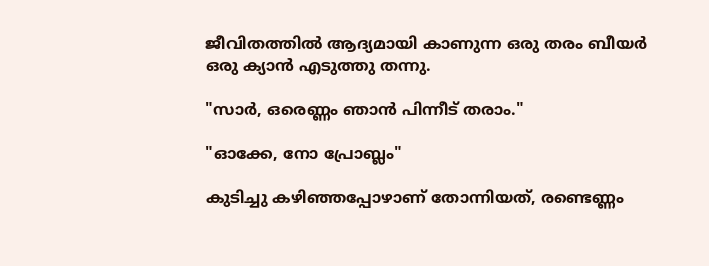ജീവിതത്തില്‍ ആദ്യമായി കാണുന്ന ഒരു തരം ബീയര്‍ ഒരു ക്യാന്‍ എടുത്തു തന്നു.

"സാര്‍, ഒരെണ്ണം ഞാന്‍ പിന്നീട് തരാം."

"ഓക്കേ, നോ പ്രോബ്ലം"

കുടിച്ചു കഴിഞ്ഞപ്പോഴാണ് തോന്നിയത്, രണ്ടെണ്ണം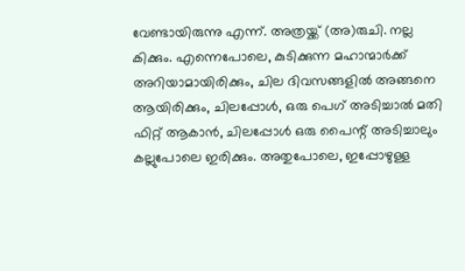വേണ്ടായിരുന്നു എന്ന്. അത്രയ്ക്ക് (അ)രുചി. നല്ല കിക്കും. എന്നെപോലെ, കുടിക്കുന്ന മഹാന്മാര്‍ക്ക് അറിയാമായിരിക്കും, ചില ദിവസങ്ങളില്‍ അങ്ങനെ ആയിരിക്കും, ചിലപ്പോള്‍, ഒരു പെഗ് അടിച്ചാല്‍ മതി ഫിറ്റ്‌ ആകാന്‍, ചിലപ്പോള്‍ ഒരു പൈന്റ് അടിച്ചാലും കല്ലുപോലെ ഇരിക്കും. അതുപോലെ, ഇപ്പോഴുള്ള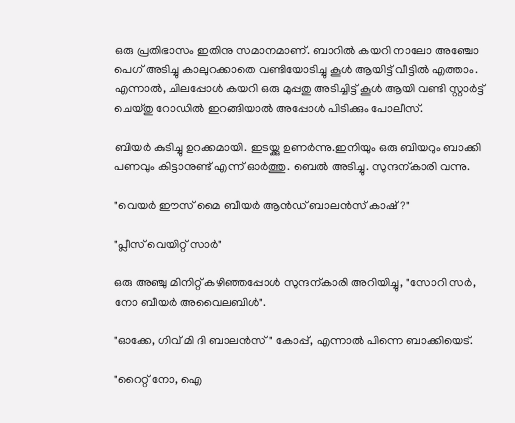ഒരു പ്രതിഭാസം ഇതിനു സമാനമാണ്. ബാറില്‍ കയറി നാലോ അഞ്ചോ പെഗ് അടിച്ചു കാലുറക്കാതെ വണ്ടിയോടിച്ചു കൂള്‍ ആയിട്ട് വീട്ടില്‍ എത്താം. എന്നാല്‍, ചിലപ്പോള്‍ കയറി ഒരു മുപ്പതു അടിച്ചിട്ട് കൂള്‍ ആയി വണ്ടി സ്റ്റാര്‍ട്ട്‌ ചെയ്തു റോഡില്‍ ഇറങ്ങിയാല്‍ അപ്പോള്‍ പിടിക്കും പോലീസ്‌.

ബിയര്‍ കുടിച്ചു ഉറക്കമായി. ഇടയ്ക്കു ഉണര്‍ന്നു.ഇനിയും ഒരു ബിയറും ബാക്കി പണവും കിട്ടാനുണ്ട് എന്ന് ഓര്‍ത്തു. ബെല്‍ അടിച്ചു. സുന്ദന്കാരി വന്നു.

"വെയര്‍ ഈസ്‌ മൈ ബീയര്‍ ആന്‍ഡ്‌ ബാലന്‍സ് കാഷ്‌?"

"പ്ലീസ്‌ വെയിറ്റ് സാര്‍"

ഒരു അഞ്ചു മിനിറ്റ് കഴിഞ്ഞപ്പോള്‍ സുന്ദന്കാരി അറിയിച്ചു, "സോറി സര്‍, നോ ബീയര്‍ അവൈലബിള്‍".

"ഓക്കേ, ഗിവ് മി ദി ബാലന്‍സ്" കോപ്പ്, എന്നാല്‍ പിന്നെ ബാക്കിയെട്.

"റൈറ്റ് നോ, ഐ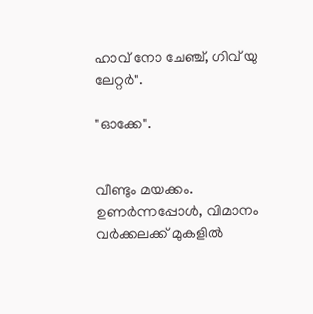ഹാവ് നോ ചേഞ്ച്‌, ഗിവ് യു ലേറ്റര്‍".

"ഓക്കേ".


വീണ്ടും മയക്കം. ഉണര്‍ന്നപ്പോള്‍, വിമാനം വര്‍ക്കലക്ക് മുകളില്‍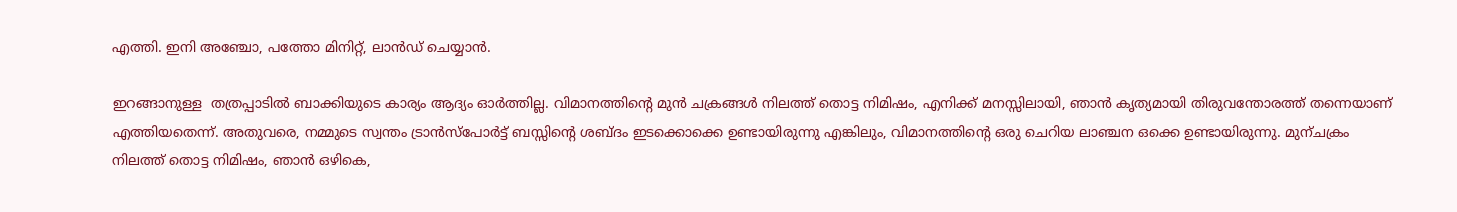എത്തി. ഇനി അഞ്ചോ, പത്തോ മിനിറ്റ്, ലാന്‍ഡ്‌ ചെയ്യാന്‍.

ഇറങ്ങാനുള്ള  തത്രപ്പാടില്‍ ബാക്കിയുടെ കാര്യം ആദ്യം ഓര്‍ത്തില്ല. വിമാനത്തിന്റെ മുന്‍ ചക്രങ്ങള്‍ നിലത്ത് തൊട്ട നിമിഷം, എനിക്ക് മനസ്സിലായി, ഞാന്‍ കൃത്യമായി തിരുവന്തോരത്ത് തന്നെയാണ് എത്തിയതെന്ന്. അതുവരെ, നമ്മുടെ സ്വന്തം ട്രാന്‍സ്പോര്‍ട്ട് ബസ്സിന്റെ ശബ്ദം ഇടക്കൊക്കെ ഉണ്ടായിരുന്നു എങ്കിലും, വിമാനത്തിന്റെ ഒരു ചെറിയ ലാഞ്ചന ഒക്കെ ഉണ്ടായിരുന്നു. മുന്ചക്രം നിലത്ത് തൊട്ട നിമിഷം, ഞാന്‍ ഒഴികെ,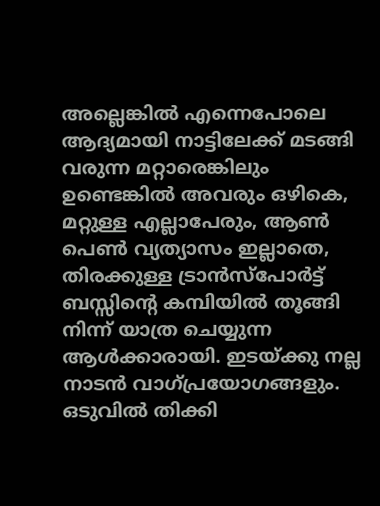അല്ലെങ്കില്‍ എന്നെപോലെ ആദ്യമായി നാട്ടിലേക്ക് മടങ്ങി വരുന്ന മറ്റാരെങ്കിലും ഉണ്ടെങ്കില്‍ അവരും ഒഴികെ, മറ്റുള്ള എല്ലാപേരും, ആണ്‍ പെണ്‍ വ്യത്യാസം ഇല്ലാതെ, തിരക്കുള്ള ട്രാന്‍സ്പോര്‍ട്ട് ബസ്സിന്റെ കമ്പിയില്‍ തൂങ്ങി നിന്ന് യാത്ര ചെയ്യുന്ന ആള്‍ക്കാരായി. ഇടയ്ക്കു നല്ല നാടന്‍ വാഗ്പ്രയോഗങ്ങളും. ഒടുവില്‍ തിക്കി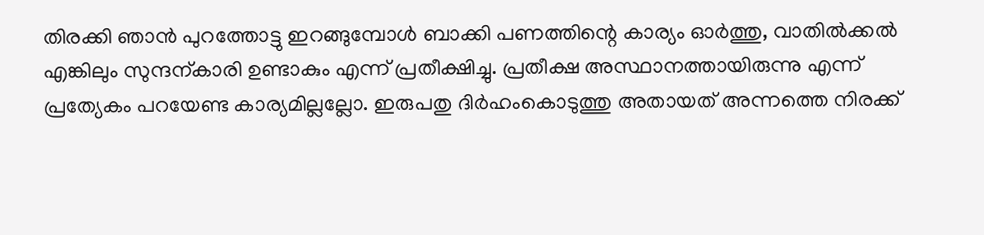തിരക്കി ഞാന്‍ പുറത്തോട്ടു ഇറങ്ങുമ്പോള്‍ ബാക്കി പണത്തിന്റെ കാര്യം ഓര്‍ത്തു, വാതില്‍ക്കല്‍ എങ്കിലും സുന്ദന്കാരി ഉണ്ടാകും എന്ന് പ്രതീക്ഷിച്ചു. പ്രതീക്ഷ അസ്ഥാനത്തായിരുന്നു എന്ന് പ്രത്യേകം പറയേണ്ട കാര്യമില്ലല്ലോ. ഇരുപതു ദിര്‍ഹംകൊടുത്തു അതായത് അന്നത്തെ നിരക്ക്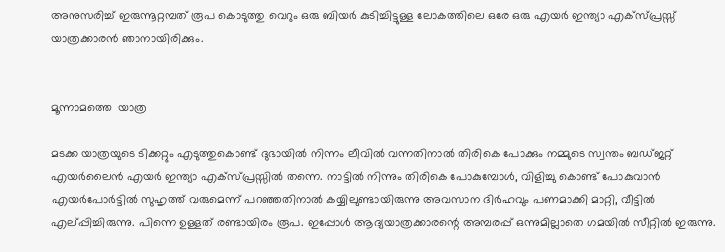അനുസരിച്ച് ഇരുന്നൂറ്റമ്പത് രൂപ കൊടുത്തു വെറും ഒരു ബിയര്‍ കുടിച്ചിട്ടുള്ള ലോകത്തിലെ ഒരേ ഒരു എയര്‍ ഇന്ത്യാ എക്സ്പ്രസ്സ്‌ യാത്രക്കാരന്‍ ഞാനായിരിക്കും.


മൂന്നാമത്തെ  യാത്ര

മടക്ക യാത്രയുടെ ടിക്കറ്റും എടുത്തുകൊണ്ട് ദുഭായില്‍ നിന്നം ലീവില്‍ വന്നതിനാല്‍ തിരികെ പോക്കും നമ്മുടെ സ്വന്തം ബഡ്ജറ്റ്‌ എയര്‍ലൈന്‍ എയര്‍ ഇന്ത്യാ എക്സ്പ്രസ്സില്‍ തന്നെ. നാട്ടില്‍ നിന്നും തിരികെ പോകുമ്പോള്‍, വിളിച്ചു കൊണ്ട് പോകുവാന്‍ എയര്‍പോര്‍ട്ടില്‍ സുഹൃത്ത്‌ വരുമെന്ന് പറഞ്ഞതിനാല്‍ കയ്യിലുണ്ടായിരുന്നു അവസാന ദിര്‍ഹവും പണമാക്കി മാറ്റി, വീട്ടില്‍ എല്പ്പിച്ചിരുന്നു. പിന്നെ ഉള്ളത് രണ്ടായിരം രൂപ. ഇപ്പോള്‍ ആദ്യയാത്രക്കാരന്റെ അമ്പരപ്പ് ഒന്നുമില്ലാതെ ഗമയില്‍ സീറ്റില്‍ ഇരുന്നു.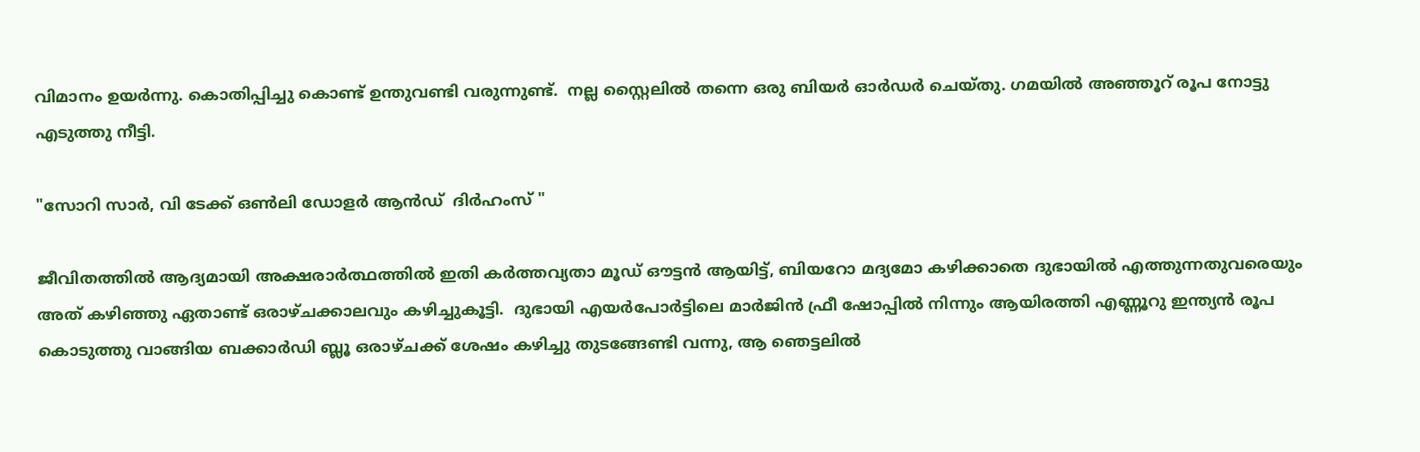വിമാനം ഉയര്‍ന്നു. കൊതിപ്പിച്ചു കൊണ്ട് ഉന്തുവണ്ടി വരുന്നുണ്ട്.  നല്ല സ്റ്റൈലില്‍ തന്നെ ഒരു ബിയര്‍ ഓര്‍ഡര്‍ ചെയ്തു. ഗമയില്‍ അഞ്ഞൂറ് രൂപ നോട്ടു എടുത്തു നീട്ടി.

"സോറി സാര്‍, വി ടേക്ക് ഒണ്‍ലി ഡോളര്‍ ആന്‍ഡ്‌  ദിര്‍ഹംസ് "

ജീവിതത്തില്‍ ആദ്യമായി അക്ഷരാര്‍ത്ഥത്തില്‍ ഇതി കര്‍ത്തവ്യതാ മൂഡ്‌ ഔട്ടന്‍ ആയിട്ട്, ബിയറോ മദ്യമോ കഴിക്കാതെ ദുഭായില്‍ എത്തുന്നതുവരെയും അത് കഴിഞ്ഞു ഏതാണ്ട് ഒരാഴ്ചക്കാലവും കഴിച്ചുകൂട്ടി.  ദുഭായി എയര്‍പോര്‍ട്ടിലെ മാര്‍ജിന്‍ ഫ്രീ ഷോപ്പില്‍ നിന്നും ആയിരത്തി എണ്ണൂറു ഇന്ത്യന്‍ രൂപ കൊടുത്തു വാങ്ങിയ ബക്കാര്‍ഡി ബ്ലൂ ഒരാഴ്ചക്ക് ശേഷം കഴിച്ചു തുടങ്ങേണ്ടി വന്നു, ആ ഞെട്ടലില്‍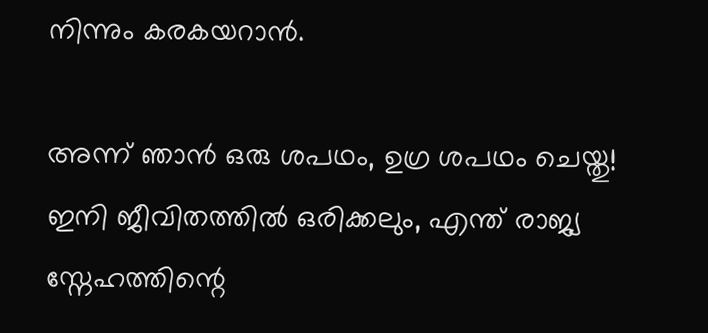നിന്നും കരകയറാന്‍.

അന്ന് ഞാന്‍ ഒരു ശപഥം, ഉഗ്ര ശപഥം ചെയ്തു! ഇനി ജീവിതത്തില്‍ ഒരിക്കലും, എന്ത് രാജ്യ സ്നേഹത്തിന്റെ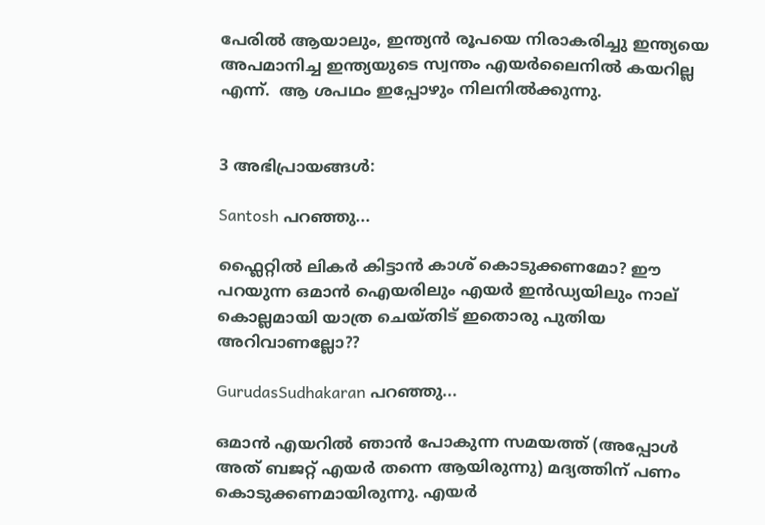പേരില്‍ ആയാലും, ഇന്ത്യന്‍ രൂപയെ നിരാകരിച്ചു ഇന്ത്യയെ അപമാനിച്ച ഇന്ത്യയുടെ സ്വന്തം എയര്‍ലൈനില്‍ കയറില്ല എന്ന്.  ആ ശപഥം ഇപ്പോഴും നിലനില്‍ക്കുന്നു.


3 അഭിപ്രായങ്ങൾ:

Santosh പറഞ്ഞു...

ഫ്ലൈറ്റില്‍ ലികര്‍ കിട്ടാന്‍ കാശ് കൊടുക്കണമോ? ഈ പറയുന്ന ഒമാന്‍ ഐയരിലും എയര്‍ ഇന്‍ഡ്യയിലും നാല് കൊല്ലമായി യാത്ര ചെയ്തിട് ഇതൊരു പുതിയ അറിവാണല്ലോ??

GurudasSudhakaran പറഞ്ഞു...

ഒമാന്‍ എയറില്‍ ഞാന്‍ പോകുന്ന സമയത്ത് (അപ്പോള്‍ അത് ബജറ്റ് എയര്‍ തന്നെ ആയിരുന്നു) മദ്യത്തിന് പണം കൊടുക്കണമായിരുന്നു. എയര്‍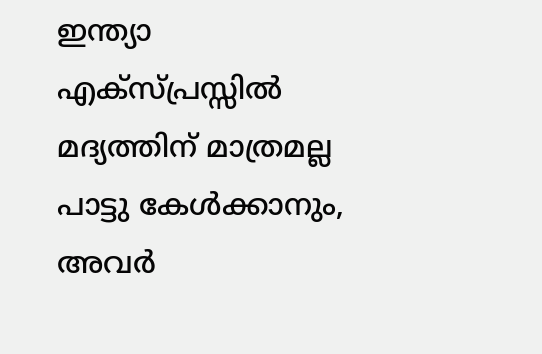ഇന്ത്യാ എക്സ്പ്രസ്സില്‍ മദ്യത്തിന് മാത്രമല്ല പാട്ടു കേള്‍ക്കാനും, അവര്‍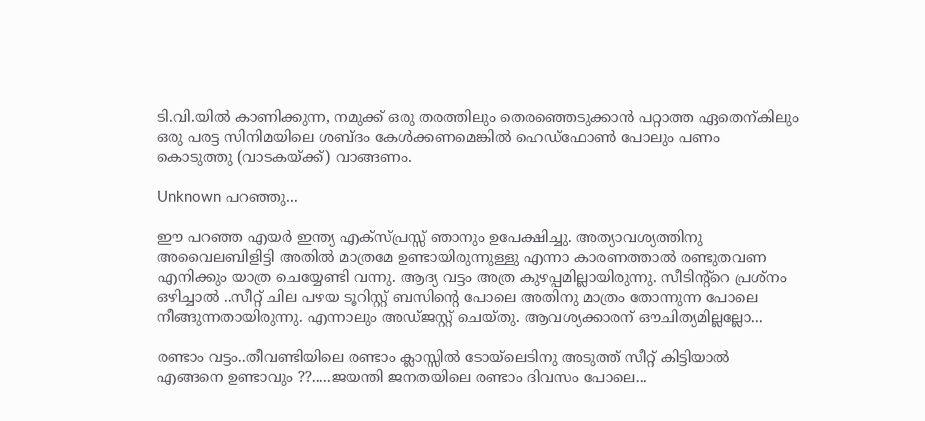ടി.വി.യില്‍ കാണിക്കുന്ന, നമുക്ക് ഒരു തരത്തിലും തെരഞ്ഞെടുക്കാന്‍ പറ്റാത്ത ഏതെന്കിലും ഒരു പരട്ട സിനിമയിലെ ശബ്ദം കേള്‍ക്കണമെങ്കില്‍ ഹെഡ്‌ഫോണ്‍ പോലും പണം കൊടുത്തു (വാടകയ്ക്ക്) വാങ്ങണം.

Unknown പറഞ്ഞു...

ഈ പറഞ്ഞ എയര്‍ ഇന്ത്യ എക്സ്പ്രസ്സ്‌ ഞാനും ഉപേക്ഷിച്ചു. അത്യാവശ്യത്തിനു അവൈലബിളിട്ടി അതില്‍ മാത്രമേ ഉണ്ടായിരുന്നുള്ളു എന്നാ കാരണത്താല്‍ രണ്ടുതവണ എനിക്കും യാത്ര ചെയ്യേണ്ടി വന്നു. ആദ്യ വട്ടം അത്ര കുഴപ്പമില്ലായിരുന്നു. സീടിന്റ്റെ പ്രശ്നം ഒഴിച്ചാല്‍ ..സീറ്റ്‌ ചില പഴയ ടൂറിസ്റ്റ് ബസിന്‍റെ പോലെ അതിനു മാത്രം തോന്നുന്ന പോലെ നീങ്ങുന്നതായിരുന്നു. എന്നാലും അഡ്ജസ്റ്റ് ചെയ്തു. ആവശ്യക്കാരന് ഔചിത്യമില്ലല്ലോ...

രണ്ടാം വട്ടം..തീവണ്ടിയിലെ രണ്ടാം ക്ലാസ്സില്‍ ടോയ്ലെടിനു അടുത്ത് സീറ്റ്‌ കിട്ടിയാല്‍ എങ്ങനെ ഉണ്ടാവും ??.....ജയന്തി ജനതയിലെ രണ്ടാം ദിവസം പോലെ...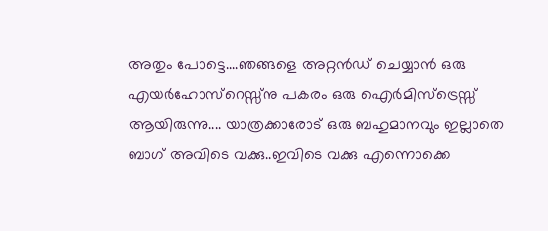അതും പോട്ടെ....ഞങ്ങളെ അറ്റന്‍ഡ് ചെയ്യാന്‍ ഒരു എയര്‍ഹോസ്റെസ്സ്നു പകരം ഒരു ഐര്‍മിസ്ട്രെസ്സ് ആയിരുന്നു.... യാത്രക്കാരോട് ഒരു ബഹുമാനവും ഇല്ലാതെ ബാഗ്‌ അവിടെ വക്കു..ഇവിടെ വക്കു എന്നൊക്കെ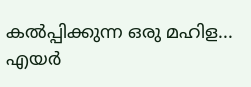കല്‍പ്പിക്കുന്ന ഒരു മഹിള...
എയര്‍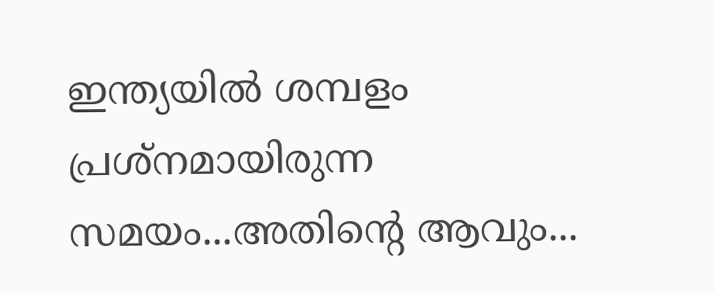ഇന്ത്യയില്‍ ശമ്പളം പ്രശ്നമായിരുന്ന സമയം...അതിന്‍റെ ആവും...